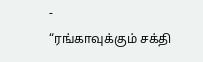-
“ரங்காவுக்கும் சக்தி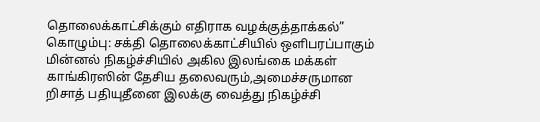தொலைக்காட்சிக்கும் எதிராக வழக்குத்தாக்கல்”
கொழும்பு: சக்தி தொலைக்காட்சியில் ஒளிபரப்பாகும் மின்னல் நிகழ்ச்சியில் அகில இலங்கை மக்கள் காங்கிரஸின் தேசிய தலைவரும்,அமைச்சருமான றிசாத் பதியுதீனை இலக்கு வைத்து நிகழ்ச்சி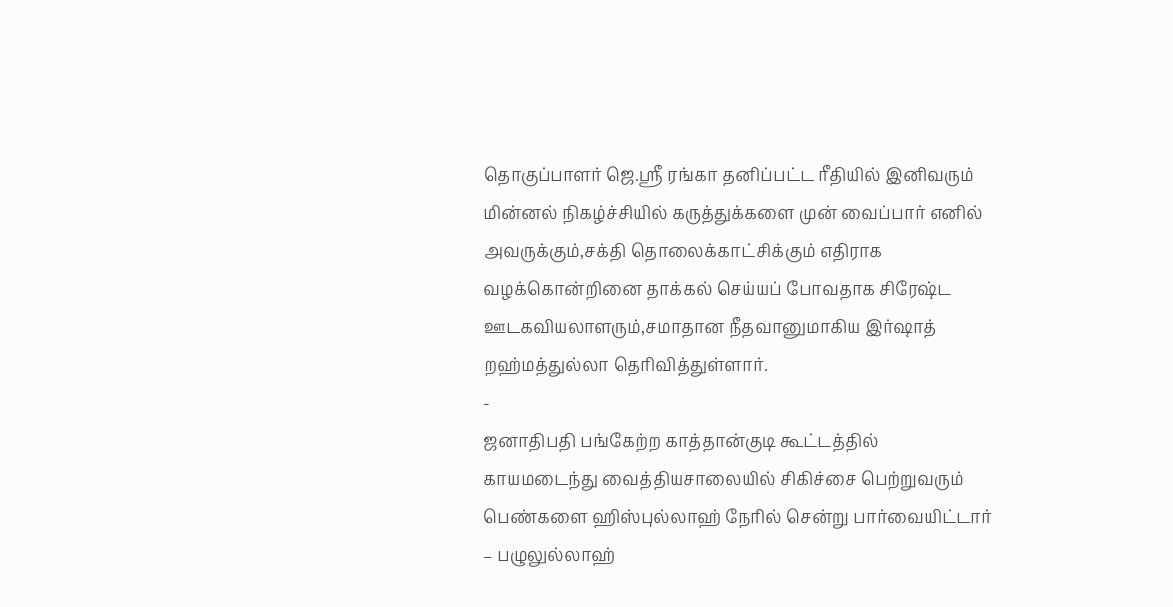தொகுப்பாளர் ஜெ.ஸ்ரீ ரங்கா தனிப்பட்ட ரீதியில் இனிவரும் மின்னல் நிகழ்ச்சியில் கருத்துக்களை முன் வைப்பார் எனில் அவருக்கும்,சக்தி தொலைக்காட்சிக்கும் எதிராக வழக்கொன்றினை தாக்கல் செய்யப் போவதாக சிரேஷ்ட ஊடகவியலாளரும்,சமாதான நீதவானுமாகிய இர்ஷாத் றஹ்மத்துல்லா தெரிவித்துள்ளார்.
-
ஜனாதிபதி பங்கேற்ற காத்தான்குடி கூட்டத்தில் காயமடைந்து வைத்தியசாலையில் சிகிச்சை பெற்றுவரும் பெண்களை ஹிஸ்புல்லாஹ் நேரில் சென்று பார்வையிட்டார்
– பழுலுல்லாஹ்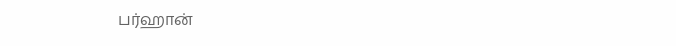பர்ஹான்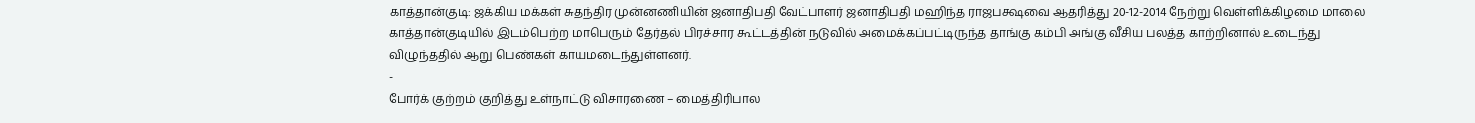காத்தான்குடி: ஜக்கிய மக்கள் சுதந்திர முன்னணியின் ஜனாதிபதி வேட்பாளர் ஜனாதிபதி மஹிந்த ராஜபக்ஷவை ஆதரித்து 20-12-2014 நேற்று வெள்ளிக்கிழமை மாலை காத்தான்குடியில் இடம்பெற்ற மாபெரும் தேர்தல் பிரச்சார கூட்டத்தின் நடுவில் அமைக்கப்பட்டிருந்த தாங்கு கம்பி அங்கு வீசிய பலத்த காற்றினால் உடைந்து விழுந்ததில் ஆறு பெண்கள் காயமடைந்துள்ளனர்.
-
போர்க் குற்றம் குறித்து உள்நாட்டு விசாரணை – மைத்திரிபால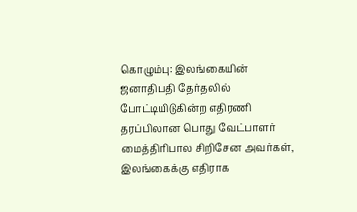கொழும்பு: இலங்கையின் ஜனாதிபதி தேர்தலில் போட்டியிடுகின்ற எதிரணி தரப்பிலான பொது வேட்பாளர் மைத்திரிபால சிறிசேன அவர்கள், இலங்கைக்கு எதிராக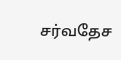சர்வதேச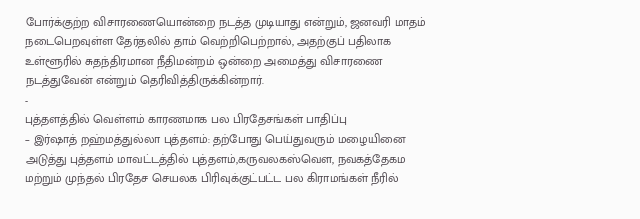போர்க்குற்ற விசாரணையொன்றை நடத்த முடியாது என்றும், ஜனவரி மாதம் நடைபெறவுள்ள தேர்தலில் தாம் வெற்றிபெற்றால், அதற்குப் பதிலாக உள்ளூரில் சுதந்திரமான நீதிமன்றம் ஒன்றை அமைத்து விசாரணை நடத்துவேன் என்றும் தெரிவித்திருக்கின்றார்.
-
புத்தளத்தில் வெள்ளம் காரணமாக பல பிரதேசங்கள் பாதிப்பு
– இர்ஷாத் றஹ்மத்துல்லா புத்தளம்: தற்போது பெய்துவரும் மழையினை அடுத்து புத்தளம் மாவட்டத்தில் புத்தளம்,கருவலகஸ்வௌ, நவகத்தேகம மற்றும் முந்தல் பிரதேச செயலக பிரிவுக்குட்பட்ட பல கிராமங்கள் நீரில்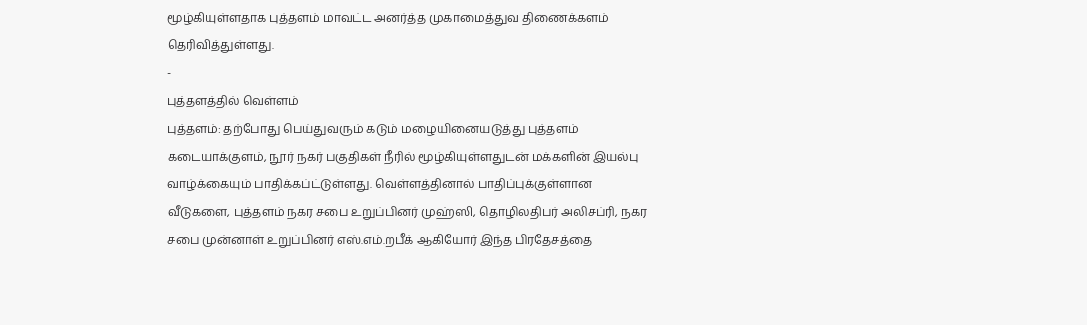மூழ்கியுள்ளதாக புத்தளம் மாவட்ட அனர்த்த முகாமைத்துவ திணைக்களம் தெரிவித்துள்ளது.
-
புத்தளத்தில் வெள்ளம்
புத்தளம்: தற்போது பெய்துவரும் கடும் மழையினையடுத்து புத்தளம் கடையாக்குளம், நூர் நகர் பகுதிகள் நீரில் மூழ்கியுள்ளதுடன் மக்களின் இயல்பு வாழ்க்கையும் பாதிக்கப்ட்டுள்ளது. வெள்ளத்தினால் பாதிப்புக்குள்ளான வீடுகளை, புத்தளம் நகர சபை உறுப்பினர் முஹ்ஸி, தொழிலதிபர் அலிசப்ரி, நகர சபை முன்னாள் உறுப்பினர் எஸ்.எம்.றபீக் ஆகியோர் இந்த பிரதேசத்தை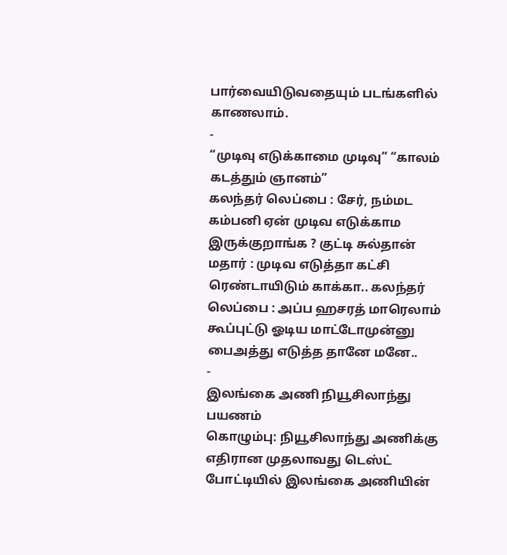பார்வையிடுவதையும் படங்களில் காணலாம்.
-
“முடிவு எடுக்காமை முடிவு” “காலம் கடத்தும் ஞானம்”
கலந்தர் லெப்பை : சேர், நம்மட கம்பனி ஏன் முடிவ எடுக்காம இருக்குறாங்க ? குட்டி சுல்தான் மதார் : முடிவ எடுத்தா கட்சி ரெண்டாயிடும் காக்கா.. கலந்தர் லெப்பை : அப்ப ஹசரத் மாரெலாம் கூப்புட்டு ஓடிய மாட்டோமுன்னு பைஅத்து எடுத்த தானே மனே..
-
இலங்கை அணி நியூசிலாந்து பயணம்
கொழும்பு: நியூசிலாந்து அணிக்கு எதிரான முதலாவது டெஸ்ட் போட்டியில் இலங்கை அணியின்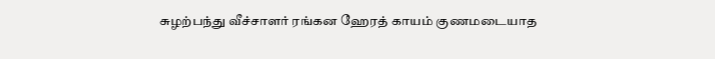சுழற்பந்து வீச்சாளர் ரங்கன ஹேரத் காயம் குணமடையாத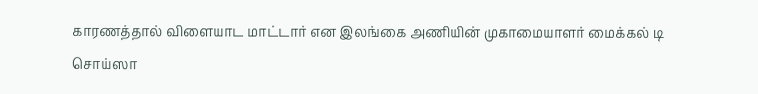காரணத்தால் விளையாட மாட்டார் என இலங்கை அணியின் முகாமையாளர் மைக்கல் டி சொய்ஸா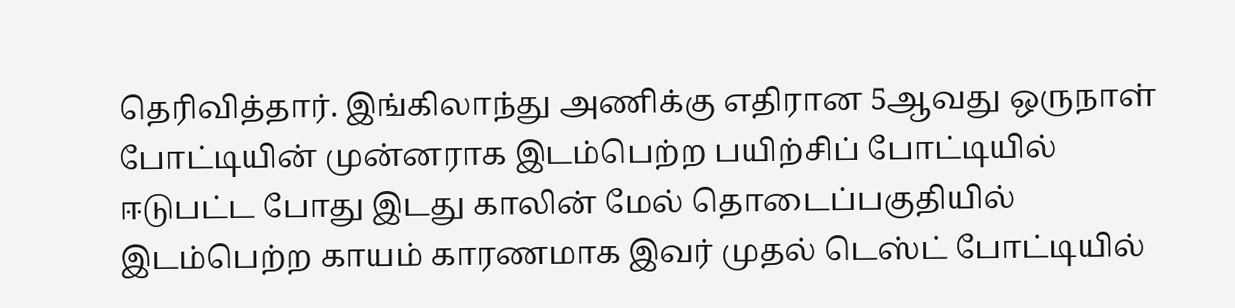தெரிவித்தார். இங்கிலாந்து அணிக்கு எதிரான 5ஆவது ஒருநாள் போட்டியின் முன்னராக இடம்பெற்ற பயிற்சிப் போட்டியில் ஈடுபட்ட போது இடது காலின் மேல் தொடைப்பகுதியில் இடம்பெற்ற காயம் காரணமாக இவர் முதல் டெஸ்ட் போட்டியில்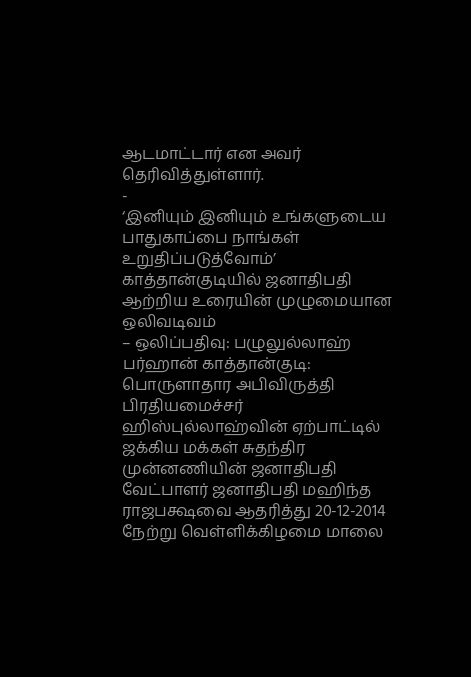ஆடமாட்டார் என அவர் தெரிவித்துள்ளார்.
-
‘இனியும் இனியும் உங்களுடைய பாதுகாப்பை நாங்கள் உறுதிப்படுத்வோம்’ காத்தான்குடியில் ஜனாதிபதி ஆற்றிய உரையின் முழுமையான ஒலிவடிவம்
– ஒலிப்பதிவு: பழுலுல்லாஹ் பர்ஹான் காத்தான்குடி: பொருளாதார அபிவிருத்தி பிரதியமைச்சர் ஹிஸ்புல்லாஹ்வின் ஏற்பாட்டில் ஜக்கிய மக்கள் சுதந்திர முன்னணியின் ஜனாதிபதி வேட்பாளர் ஜனாதிபதி மஹிந்த ராஜபக்ஷவை ஆதரித்து 20-12-2014 நேற்று வெள்ளிக்கிழமை மாலை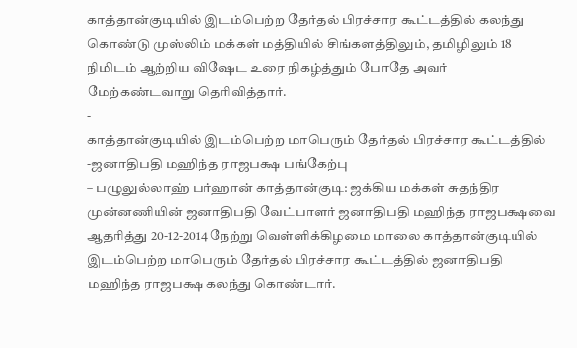காத்தான்குடியில் இடம்பெற்ற தேர்தல் பிரச்சார கூட்டத்தில் கலந்து கொண்டு முஸ்லிம் மக்கள் மத்தியில் சிங்களத்திலும், தமிழிலும் 18 நிமிடம் ஆற்றிய விஷேட உரை நிகழ்த்தும் போதே அவர் மேற்கண்டவாறு தெரிவித்தார்.
-
காத்தான்குடியில் இடம்பெற்ற மாபெரும் தேர்தல் பிரச்சார கூட்டத்தில் -ஜனாதிபதி மஹிந்த ராஜபக்ஷ பங்கேற்பு
– பழுலுல்லாஹ் பர்ஹான் காத்தான்குடி: ஜக்கிய மக்கள் சுதந்திர முன்னணியின் ஜனாதிபதி வேட்பாளர் ஜனாதிபதி மஹிந்த ராஜபக்ஷவை ஆதரித்து 20-12-2014 நேற்று வெள்ளிக்கிழமை மாலை காத்தான்குடியில் இடம்பெற்ற மாபெரும் தேர்தல் பிரச்சார கூட்டத்தில் ஜனாதிபதி மஹிந்த ராஜபக்ஷ கலந்து கொண்டார்.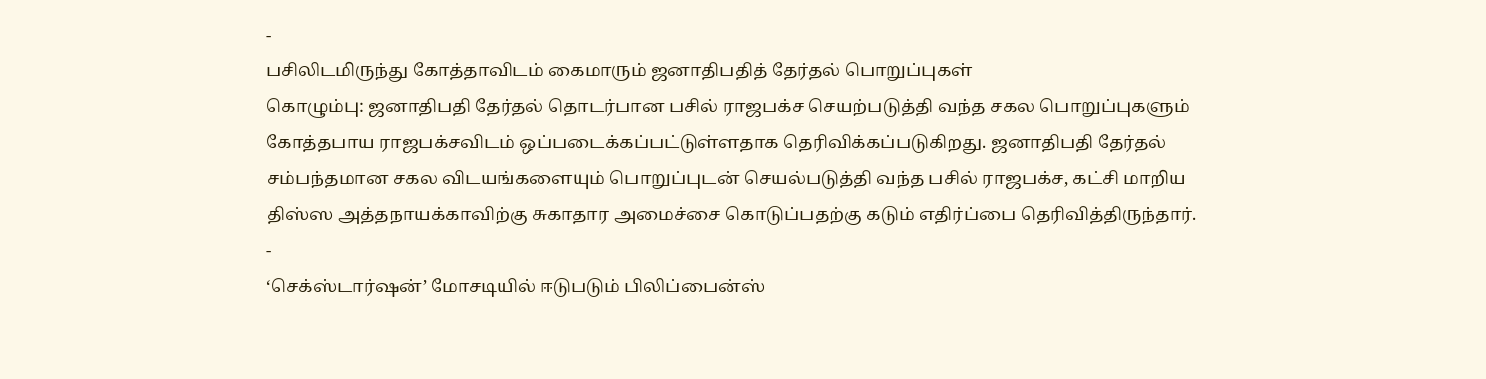-
பசிலிடமிருந்து கோத்தாவிடம் கைமாரும் ஜனாதிபதித் தேர்தல் பொறுப்புகள்
கொழும்பு: ஜனாதிபதி தேர்தல் தொடர்பான பசில் ராஜபக்ச செயற்படுத்தி வந்த சகல பொறுப்புகளும் கோத்தபாய ராஜபக்சவிடம் ஒப்படைக்கப்பட்டுள்ளதாக தெரிவிக்கப்படுகிறது. ஜனாதிபதி தேர்தல் சம்பந்தமான சகல விடயங்களையும் பொறுப்புடன் செயல்படுத்தி வந்த பசில் ராஜபக்ச, கட்சி மாறிய திஸ்ஸ அத்தநாயக்காவிற்கு சுகாதார அமைச்சை கொடுப்பதற்கு கடும் எதிர்ப்பை தெரிவித்திருந்தார்.
-
‘செக்ஸ்டார்ஷன்’ மோசடியில் ஈடுபடும் பிலிப்பைன்ஸ்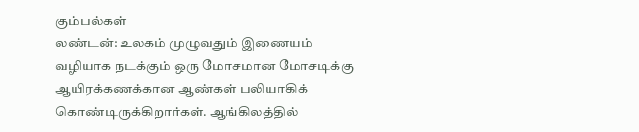கும்பல்கள்
லண்டன்: உலகம் முழுவதும் இணையம் வழியாக நடக்கும் ஒரு மோசமான மோசடிக்கு ஆயிரக்கணக்கான ஆண்கள் பலியாகிக் கொண்டிருக்கிறார்கள். ஆங்கிலத்தில்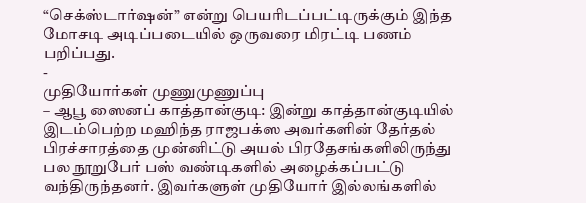“செக்ஸ்டார்ஷன்” என்று பெயரிடப்பட்டிருக்கும் இந்த மோசடி அடிப்படையில் ஒருவரை மிரட்டி பணம் பறிப்பது.
-
முதியோர்கள் முணுமுணுப்பு
– ஆபூ ஸைனப் காத்தான்குடி: இன்று காத்தான்குடியில் இடம்பெற்ற மஹிந்த ராஜபக்ஸ அவர்களின் தேர்தல் பிரச்சாரத்தை முன்னிட்டு அயல் பிரதேசங்களிலிருந்து பல நூறுபேர் பஸ் வண்டிகளில் அழைக்கப்பட்டு வந்திருந்தனர். இவர்களுள் முதியோர் இல்லங்களில்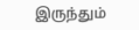இருந்தும்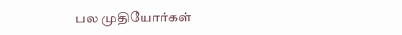பல முதியோர்கள்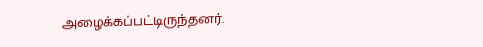அழைக்கப்பட்டிருந்தனர்.